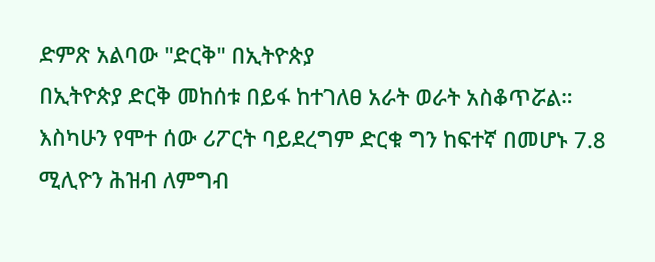ድምጽ አልባው "ድርቅ" በኢትዮጵያ
በኢትዮጵያ ድርቅ መከሰቱ በይፋ ከተገለፀ አራት ወራት አስቆጥሯል። እስካሁን የሞተ ሰው ሪፖርት ባይደረግም ድርቁ ግን ከፍተኛ በመሆኑ 7.8 ሚሊዮን ሕዝብ ለምግብ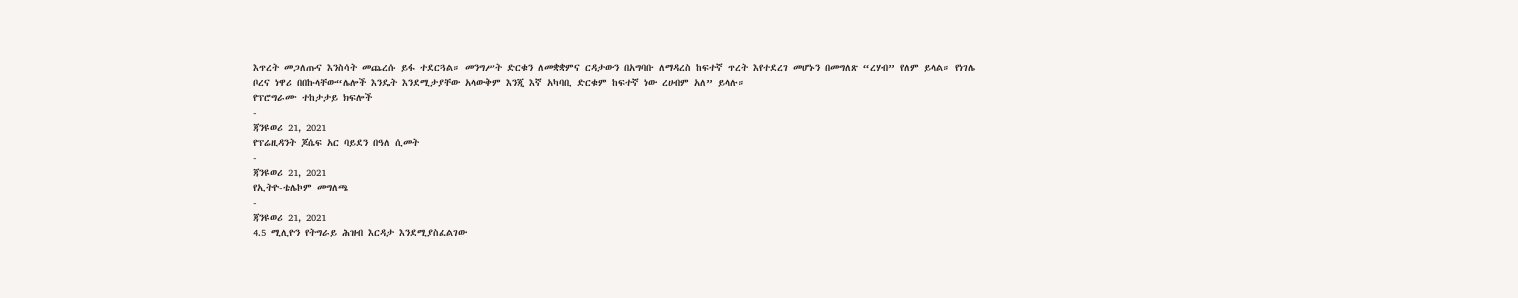እጥረት መጋለጡና እንስሳት መጨረሱ ይፋ ተደርጓል። መንግሥት ድርቁን ለመቋቋምና ርዳታውን በአግባቡ ለማዳረስ ከፍተኛ ጥረት እየተደረገ መሆኑን በመግለጽ “ረሃብ” የለም ይላል። የነገሌ ቦረና ነዋሪ በበኩላቸው“ሌሎች እንዴት እንደሚታያቸው አላውቅም እንጂ እኛ አካባቢ ድርቁም ከፍተኛ ነው ረሀብም አለ” ይላሉ።
የፕሮግራሙ ተከታታይ ክፍሎች
-
ጃንዩወሪ 21, 2021
የፕሬዚዳንት ጆሴፍ አር ባይደን በዓለ ሲመት
-
ጃንዩወሪ 21, 2021
የኢትዮ-ቴሌኮም መግለጫ
-
ጃንዩወሪ 21, 2021
4.5 ሚሊዮን የትግራይ ሕዝብ እርዳታ እንደሚያስፈልገው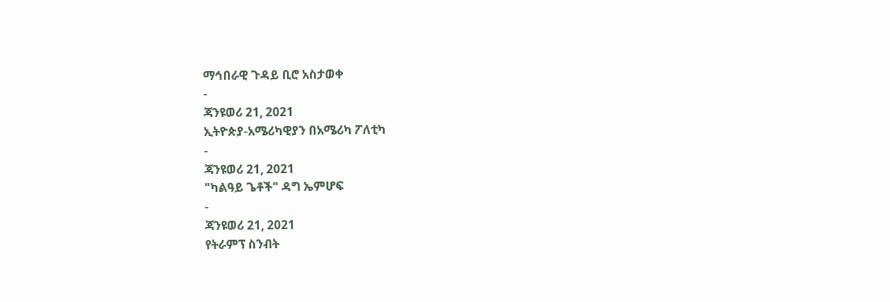ማኅበራዊ ጉዳይ ቢሮ አስታወቀ
-
ጃንዩወሪ 21, 2021
ኢትዮጵያ-አሜሪካዊያን በአሜሪካ ፖለቲካ
-
ጃንዩወሪ 21, 2021
"ካልዓይ ጌቶች" ዳግ ኤምሆፍ
-
ጃንዩወሪ 21, 2021
የትራምፕ ስንብት